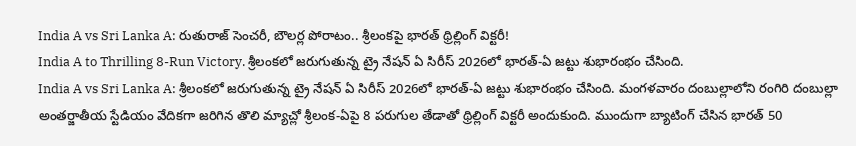India A vs Sri Lanka A: రుతురాజ్ సెంచరీ, బౌలర్ల పోరాటం.. శ్రీలంకపై భారత్ థ్రిల్లింగ్ విక్టరీ!
India A to Thrilling 8-Run Victory. శ్రీలంకలో జరుగుతున్న ట్రై నేషన్ ఏ సిరీస్ 2026లో భారత్-ఏ జట్టు శుభారంభం చేసింది.
India A vs Sri Lanka A: శ్రీలంకలో జరుగుతున్న ట్రై నేషన్ ఏ సిరీస్ 2026లో భారత్-ఏ జట్టు శుభారంభం చేసింది. మంగళవారం దంబుల్లాలోని రంగిరి దంబుల్లా అంతర్జాతీయ స్టేడియం వేదికగా జరిగిన తొలి మ్యాచ్లో శ్రీలంక-ఏపై 8 పరుగుల తేడాతో థ్రిల్లింగ్ విక్టరీ అందుకుంది. ముందుగా బ్యాటింగ్ చేసిన భారత్ 50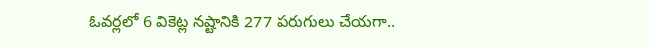ఓవర్లలో 6 వికెట్ల నష్టానికి 277 పరుగులు చేయగా..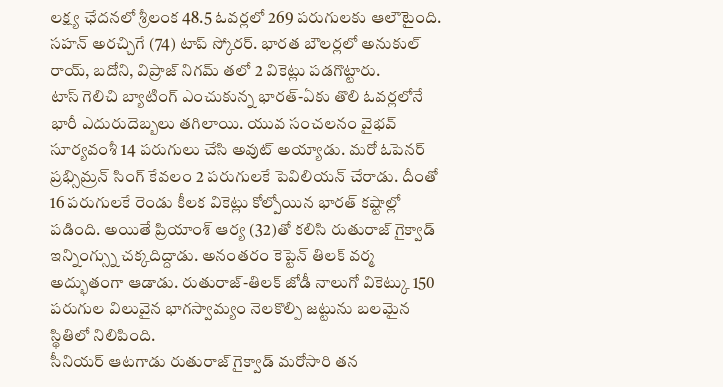లక్ష్య ఛేదనలో శ్రీలంక 48.5 ఓవర్లలో 269 పరుగులకు ఆలౌటైంది. సహన్ అరచ్చిగే (74) టాప్ స్కోరర్. భారత బౌలర్లలో అనుకుల్ రాయ్, బదోని, విప్రాజ్ నిగమ్ తలో 2 వికెట్లు పడగొట్టారు.
టాస్ గెలిచి బ్యాటింగ్ ఎంచుకున్న భారత్-ఏకు తొలి ఓవర్లలోనే భారీ ఎదురుదెబ్బలు తగిలాయి. యువ సంచలనం వైభవ్ సూర్యవంశీ 14 పరుగులు చేసి అవుట్ అయ్యాడు. మరో ఓపెనర్ ప్రభ్సిమ్రన్ సింగ్ కేవలం 2 పరుగులకే పెవిలియన్ చేరాడు. దీంతో 16 పరుగులకే రెండు కీలక వికెట్లు కోల్పోయిన భారత్ కష్టాల్లో పడింది. అయితే ప్రియాంశ్ ఆర్య (32)తో కలిసి రుతురాజ్ గైక్వాడ్ ఇన్నింగ్స్ను చక్కదిద్దాడు. అనంతరం కెప్టెన్ తిలక్ వర్మ అద్భుతంగా ఆడాడు. రుతురాజ్-తిలక్ జోడీ నాలుగో వికెట్కు 150 పరుగుల విలువైన భాగస్వామ్యం నెలకొల్పి జట్టును బలమైన స్థితిలో నిలిపింది.
సీనియర్ ఆటగాడు రుతురాజ్ గైక్వాడ్ మరోసారి తన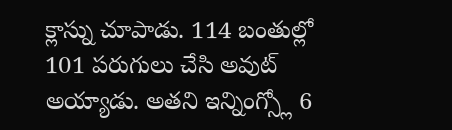క్లాస్ను చూపాడు. 114 బంతుల్లో 101 పరుగులు చేసి అవుట్ అయ్యాడు. అతని ఇన్నింగ్స్లో 6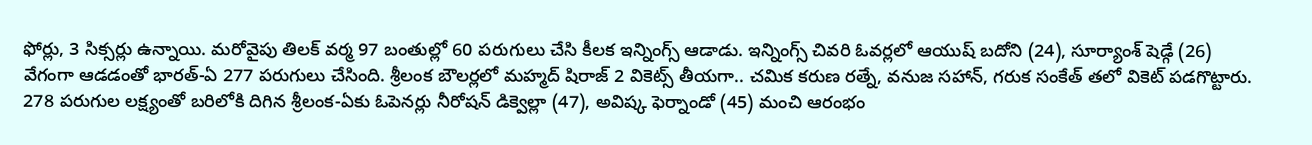ఫోర్లు, 3 సిక్సర్లు ఉన్నాయి. మరోవైపు తిలక్ వర్మ 97 బంతుల్లో 60 పరుగులు చేసి కీలక ఇన్నింగ్స్ ఆడాడు. ఇన్నింగ్స్ చివరి ఓవర్లలో ఆయుష్ బదోని (24), సూర్యాంశ్ షెడ్గే (26) వేగంగా ఆడడంతో భారత్-ఏ 277 పరుగులు చేసింది. శ్రీలంక బౌలర్లలో మహ్మద్ షిరాజ్ 2 వికెట్స్ తీయగా.. చమిక కరుణ రత్నే, వనుజ సహాన్, గరుక సంకేత్ తలో వికెట్ పడగొట్టారు.
278 పరుగుల లక్ష్యంతో బరిలోకి దిగిన శ్రీలంక-ఏకు ఓపెనర్లు నీరోషన్ డిక్వెల్లా (47), అవిష్క ఫెర్నాండో (45) మంచి ఆరంభం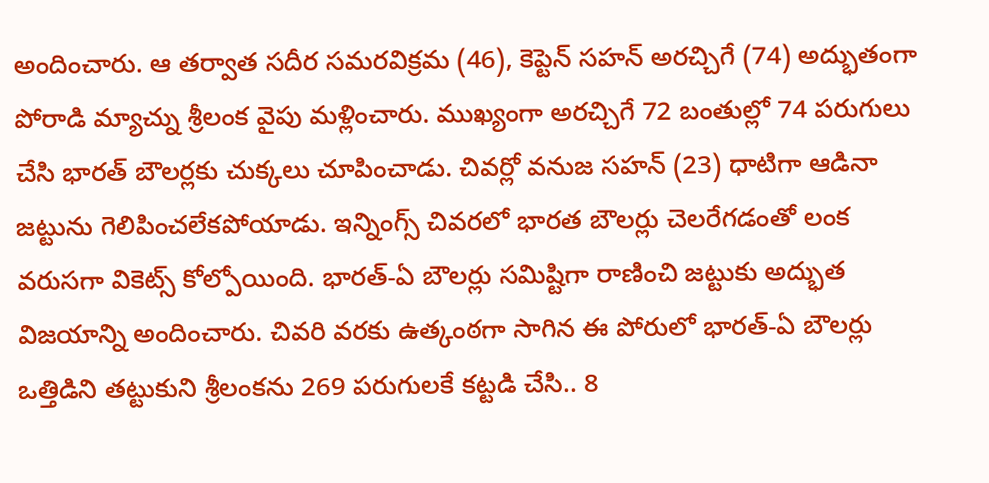అందించారు. ఆ తర్వాత సదీర సమరవిక్రమ (46), కెప్టెన్ సహన్ అరచ్చిగే (74) అద్భుతంగా పోరాడి మ్యాచ్ను శ్రీలంక వైపు మళ్లించారు. ముఖ్యంగా అరచ్చిగే 72 బంతుల్లో 74 పరుగులు చేసి భారత్ బౌలర్లకు చుక్కలు చూపించాడు. చివర్లో వనుజ సహన్ (23) ధాటిగా ఆడినా జట్టును గెలిపించలేకపోయాడు. ఇన్నింగ్స్ చివరలో భారత బౌలర్లు చెలరేగడంతో లంక వరుసగా వికెట్స్ కోల్పోయింది. భారత్-ఏ బౌలర్లు సమిష్టిగా రాణించి జట్టుకు అద్భుత విజయాన్ని అందించారు. చివరి వరకు ఉత్కంఠగా సాగిన ఈ పోరులో భారత్-ఏ బౌలర్లు ఒత్తిడిని తట్టుకుని శ్రీలంకను 269 పరుగులకే కట్టడి చేసి.. 8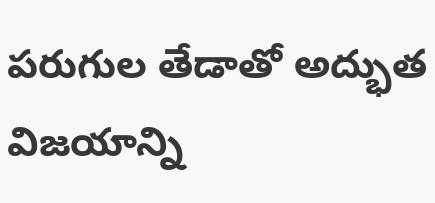పరుగుల తేడాతో అద్భుత విజయాన్ని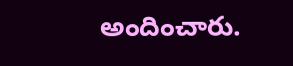అందించారు.